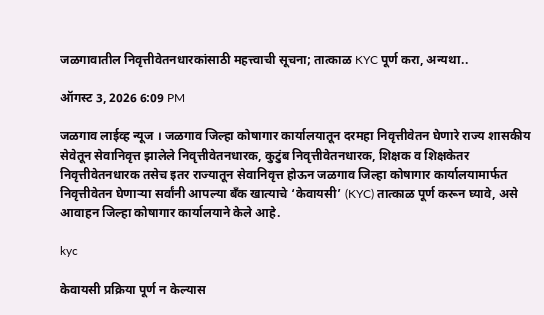जळगावातील निवृत्तीवेतनधारकांसाठी महत्त्वाची सूचना; तात्काळ KYC पूर्ण करा, अन्यथा..

ऑगस्ट 3, 2026 6:09 PM

जळगाव लाईव्ह न्यूज । जळगाव जिल्हा कोषागार कार्यालयातून दरमहा निवृत्तीवेतन घेणारे राज्य शासकीय सेवेतून सेवानिवृत्त झालेले निवृत्तीवेतनधारक, कुटुंब निवृत्तीवेतनधारक, शिक्षक व शिक्षकेतर निवृत्तीवेतनधारक तसेच इतर राज्यातून सेवानिवृत्त होऊन जळगाव जिल्हा कोषागार कार्यालयामार्फत निवृत्तीवेतन घेणाऱ्या सर्वांनी आपल्या बँक खात्याचे ‘केवायसी’ (KYC) तात्काळ पूर्ण करून घ्यावे, असे आवाहन जिल्हा कोषागार कार्यालयाने केले आहे.

kyc

केवायसी प्रक्रिया पूर्ण न केल्यास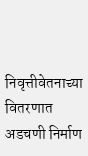निवृत्तीवेतनाच्या वितरणात अडचणी निर्माण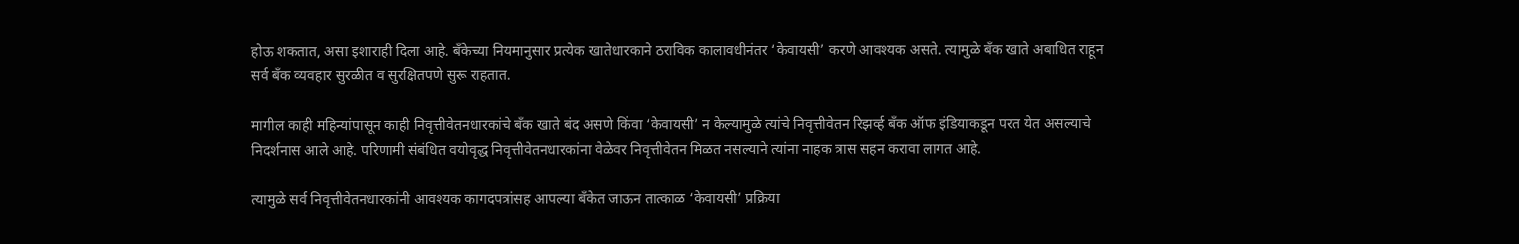होऊ शकतात, असा इशाराही दिला आहे. बँकेच्या नियमानुसार प्रत्येक खातेधारकाने ठराविक कालावधीनंतर ‘केवायसी’ करणे आवश्यक असते. त्यामुळे बँक खाते अबाधित राहून सर्व बँक व्यवहार सुरळीत व सुरक्षितपणे सुरू राहतात.

मागील काही महिन्यांपासून काही निवृत्तीवेतनधारकांचे बँक खाते बंद असणे किंवा ‘केवायसी’ न केल्यामुळे त्यांचे निवृत्तीवेतन रिझर्व्ह बँक ऑफ इंडियाकडून परत येत असल्याचे निदर्शनास आले आहे. परिणामी संबंधित वयोवृद्ध निवृत्तीवेतनधारकांना वेळेवर निवृत्तीवेतन मिळत नसल्याने त्यांना नाहक त्रास सहन करावा लागत आहे.

त्यामुळे सर्व निवृत्तीवेतनधारकांनी आवश्यक कागदपत्रांसह आपल्या बँकेत जाऊन तात्काळ ‘केवायसी’ प्रक्रिया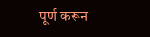पूर्ण करून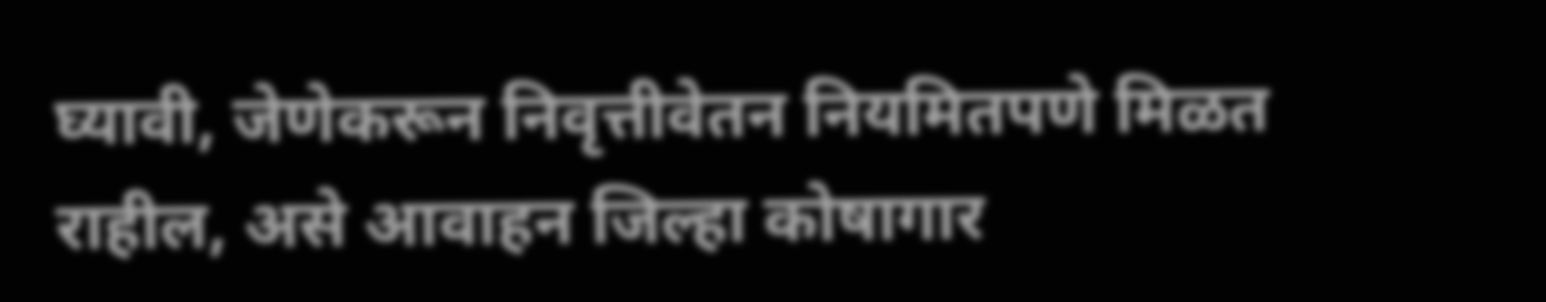घ्यावी, जेणेकरून निवृत्तीवेतन नियमितपणे मिळत राहील, असे आवाहन जिल्हा कोषागार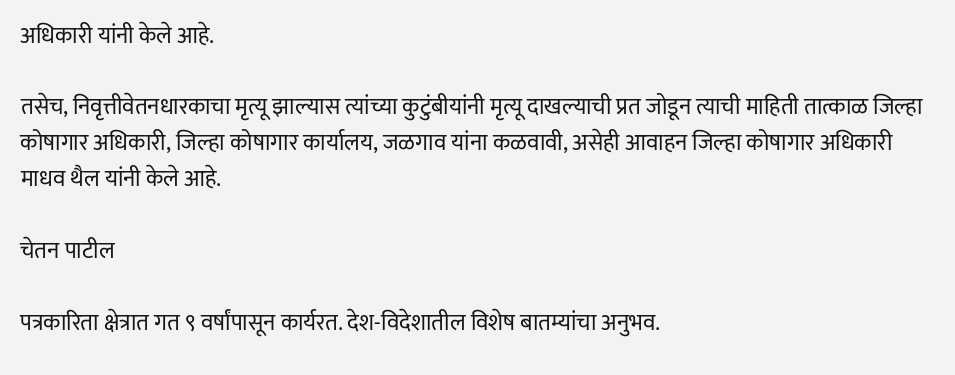अधिकारी यांनी केले आहे.

तसेच, निवृत्तीवेतनधारकाचा मृत्यू झाल्यास त्यांच्या कुटुंबीयांनी मृत्यू दाखल्याची प्रत जोडून त्याची माहिती तात्काळ जिल्हा कोषागार अधिकारी, जिल्हा कोषागार कार्यालय, जळगाव यांना कळवावी, असेही आवाहन जिल्हा कोषागार अधिकारी माधव थैल यांनी केले आहे.

चेतन पाटील

पत्रकारिता क्षेत्रात गत ९ वर्षांपासून कार्यरत. देश-विदेशातील विशेष बातम्यांचा अनुभव.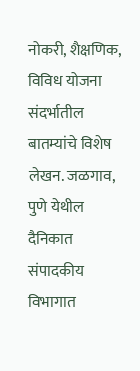नोकरी, शैक्षणिक, विविध योजना संदर्भातील बातम्यांचे विशेष लेखन. जळगाव, पुणे येथील दैनिकात संपादकीय विभागात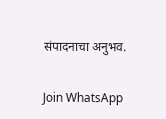संपादनाचा अनुभव.

Join WhatsApp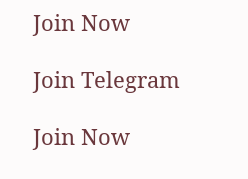Join Now

Join Telegram

Join Now